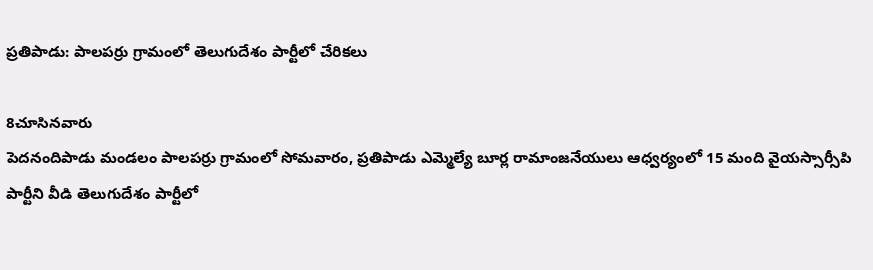ప్రతిపాడు: పాలపర్రు గ్రామంలో తెలుగుదేశం పార్టీలో చేరికలు

8చూసినవారు
పెదనందిపాడు మండలం పాలపర్రు గ్రామంలో సోమవారం, ప్రతిపాడు ఎమ్మెల్యే బూర్ల రామాంజనేయులు ఆధ్వర్యంలో 15 మంది వైయస్సార్సీపి పార్టీని వీడి తెలుగుదేశం పార్టీలో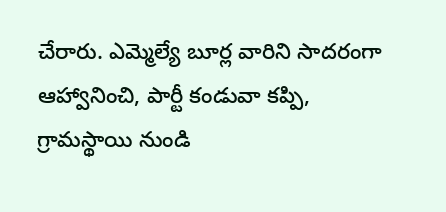చేరారు. ఎమ్మెల్యే బూర్ల వారిని సాదరంగా ఆహ్వానించి, పార్టీ కండువా కప్పి, గ్రామస్థాయి నుండి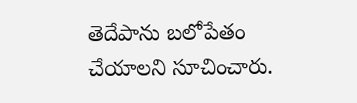తెదేపాను బలోపేతం చేయాలని సూచించారు.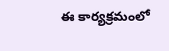ఈ కార్యక్రమంలో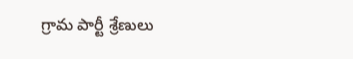గ్రామ పార్టీ శ్రేణులు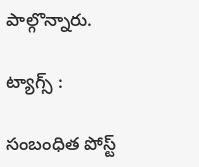పాల్గొన్నారు.

ట్యాగ్స్ :

సంబంధిత పోస్ట్